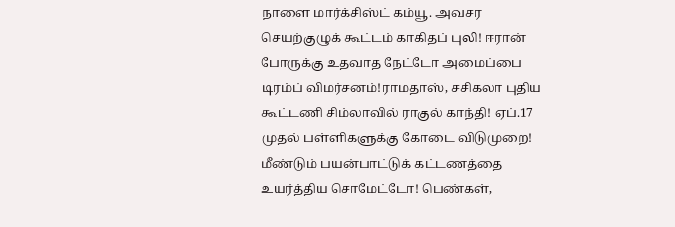நாளை மார்க்சிஸ்ட் கம்யூ. அவசர செயற்குழுக் கூட்டம் காகிதப் புலி! ஈரான் போருக்கு உதவாத நேட்டோ அமைப்பை டிரம்ப் விமர்சனம்!ராமதாஸ், சசிகலா புதிய கூட்டணி சிம்லாவில் ராகுல் காந்தி! ஏப்.17 முதல் பள்ளிகளுக்கு கோடை விடுமுறை! மீண்டும் பயன்பாட்டுக் கட்டணத்தை உயர்த்திய சொமேட்டோ! பெண்கள்,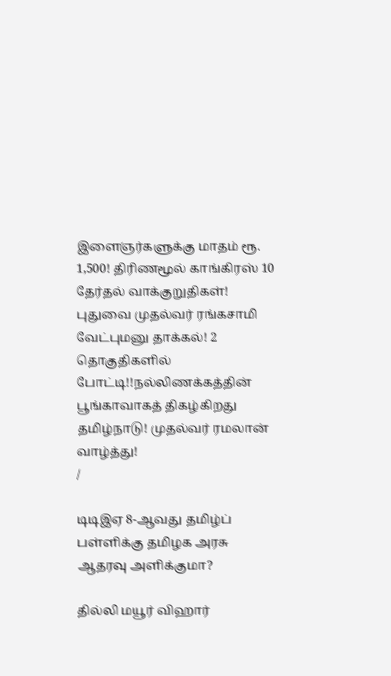இளைஞர்களுக்கு மாதம் ரூ. 1,500! திரிணமூல் காங்கிரஸ் 10 தேர்தல் வாக்குறுதிகள்! புதுவை முதல்வர் ரங்கசாமி வேட்புமனு தாக்கல்! 2 தொகுதிகளில் போட்டி!!நல்லிணக்கத்தின் பூங்காவாகத் திகழ்கிறது தமிழ்நாடு! முதல்வர் ரமலான் வாழ்த்து!
/

டிடிஇஏ 8-ஆவது தமிழ்ப் பள்ளிக்கு தமிழக அரசு ஆதரவு அளிக்குமா?

தில்லி மயூர் விஹார்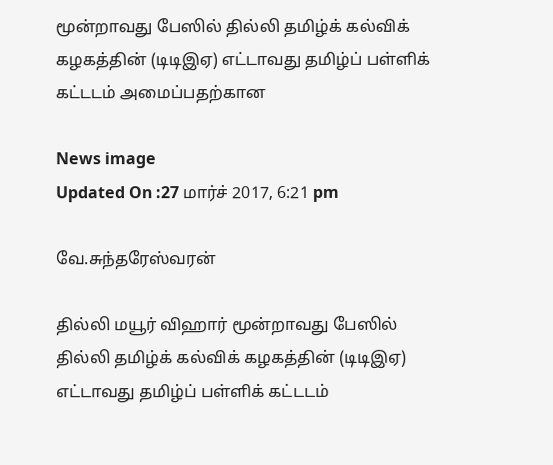மூன்றாவது பேஸில் தில்லி தமிழ்க் கல்விக் கழகத்தின் (டிடிஇஏ) எட்டாவது தமிழ்ப் பள்ளிக் கட்டடம் அமைப்பதற்கான

News image
Updated On :27 மார்ச் 2017, 6:21 pm

வே.சுந்தரேஸ்வரன்

தில்லி மயூர் விஹார் மூன்றாவது பேஸில் தில்லி தமிழ்க் கல்விக் கழகத்தின் (டிடிஇஏ) எட்டாவது தமிழ்ப் பள்ளிக் கட்டடம்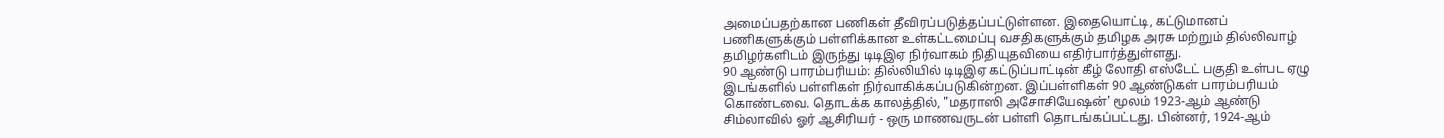அமைப்பதற்கான பணிகள் தீவிரப்படுத்தப்பட்டுள்ளன. இதையொட்டி, கட்டுமானப் பணிகளுக்கும் பள்ளிக்கான உள்கட்டமைப்பு வசதிகளுக்கும் தமிழக அரசு மற்றும் தில்லிவாழ் தமிழர்களிடம் இருந்து டிடிஇஏ நிர்வாகம் நிதியுதவியை எதிர்பார்த்துள்ளது.
90 ஆண்டு பாரம்பரியம்: தில்லியில் டிடிஇஏ கட்டுப்பாட்டின் கீழ் லோதி எஸ்டேட் பகுதி உள்பட ஏழு இடங்களில் பள்ளிகள் நிர்வாகிக்கப்படுகின்றன. இப்பள்ளிகள் 90 ஆண்டுகள் பாரம்பரியம் கொண்டவை. தொடக்க காலத்தில், "மதராஸி அசோசியேஷன்' மூலம் 1923-ஆம் ஆண்டு சிம்லாவில் ஓர் ஆசிரியர் - ஒரு மாணவருடன் பள்ளி தொடங்கப்பட்டது. பின்னர், 1924-ஆம்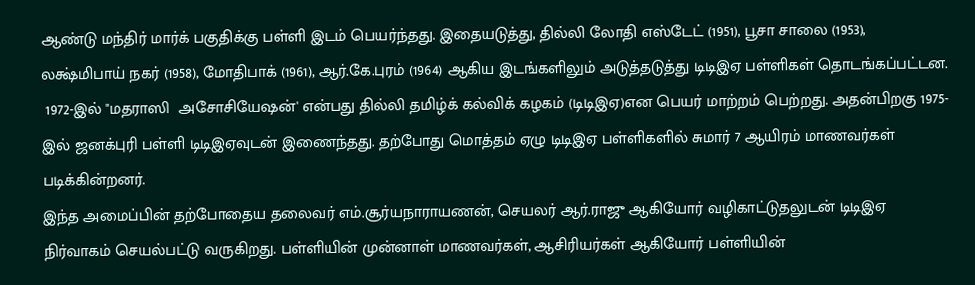ஆண்டு மந்திர் மார்க் பகுதிக்கு பள்ளி இடம் பெயர்ந்தது. இதையடுத்து, தில்லி லோதி எஸ்டேட் (1951), பூசா சாலை (1953), லக்ஷ்மிபாய் நகர் (1958), மோதிபாக் (1961), ஆர்.கே.புரம் (1964) ஆகிய இடங்களிலும் அடுத்தடுத்து டிடிஇஏ பள்ளிகள் தொடங்கப்பட்டன.
 1972-இல் "மதராஸி  அசோசியேஷன்' என்பது தில்லி தமிழ்க் கல்விக் கழகம் (டிடிஇஏ)என பெயர் மாற்றம் பெற்றது. அதன்பிறகு 1975-இல் ஜனக்புரி பள்ளி டிடிஇஏவுடன் இணைந்தது. தற்போது மொத்தம் ஏழு டிடிஇஏ பள்ளிகளில் சுமார் 7 ஆயிரம் மாணவர்கள் படிக்கின்றனர்.
இந்த அமைப்பின் தற்போதைய தலைவர் எம்.சூர்யநாராயணன், செயலர் ஆர்.ராஜு ஆகியோர் வழிகாட்டுதலுடன் டிடிஇஏ நிர்வாகம் செயல்பட்டு வருகிறது. பள்ளியின் முன்னாள் மாணவர்கள், ஆசிரியர்கள் ஆகியோர் பள்ளியின்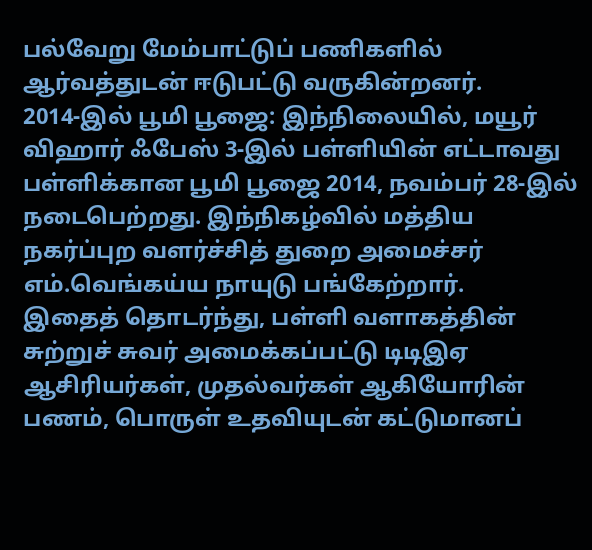பல்வேறு மேம்பாட்டுப் பணிகளில் ஆர்வத்துடன் ஈடுபட்டு வருகின்றனர்.
2014-இல் பூமி பூஜை: இந்நிலையில், மயூர் விஹார் ஃபேஸ் 3-இல் பள்ளியின் எட்டாவது பள்ளிக்கான பூமி பூஜை 2014, நவம்பர் 28-இல் நடைபெற்றது. இந்நிகழ்வில் மத்திய நகர்ப்புற வளர்ச்சித் துறை அமைச்சர் எம்.வெங்கய்ய நாயுடு பங்கேற்றார்.
இதைத் தொடர்ந்து, பள்ளி வளாகத்தின் சுற்றுச் சுவர் அமைக்கப்பட்டு டிடிஇஏ ஆசிரியர்கள், முதல்வர்கள் ஆகியோரின் பணம், பொருள் உதவியுடன் கட்டுமானப்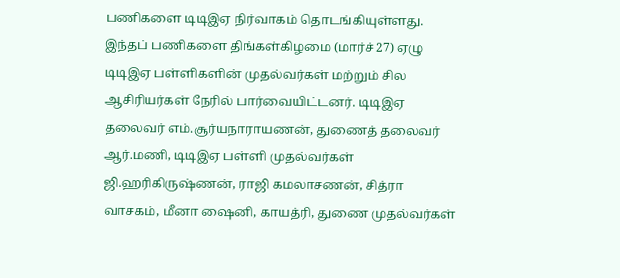பணிகளை டிடிஇஏ நிர்வாகம் தொடங்கியுள்ளது. இந்தப் பணிகளை திங்கள்கிழமை (மார்ச் 27) ஏழு டிடிஇஏ பள்ளிகளின் முதல்வர்கள் மற்றும் சில ஆசிரியர்கள் நேரில் பார்வையிட்டனர். டிடிஇஏ தலைவர் எம்.சூர்யநாராயணன், துணைத் தலைவர் ஆர்.மணி, டிடிஇஏ பள்ளி முதல்வர்கள் ஜி.ஹரிகிருஷ்ணன், ராஜி கமலாசணன், சித்ரா வாசகம், மீனா ஷைனி, காயத்ரி, துணை முதல்வர்கள்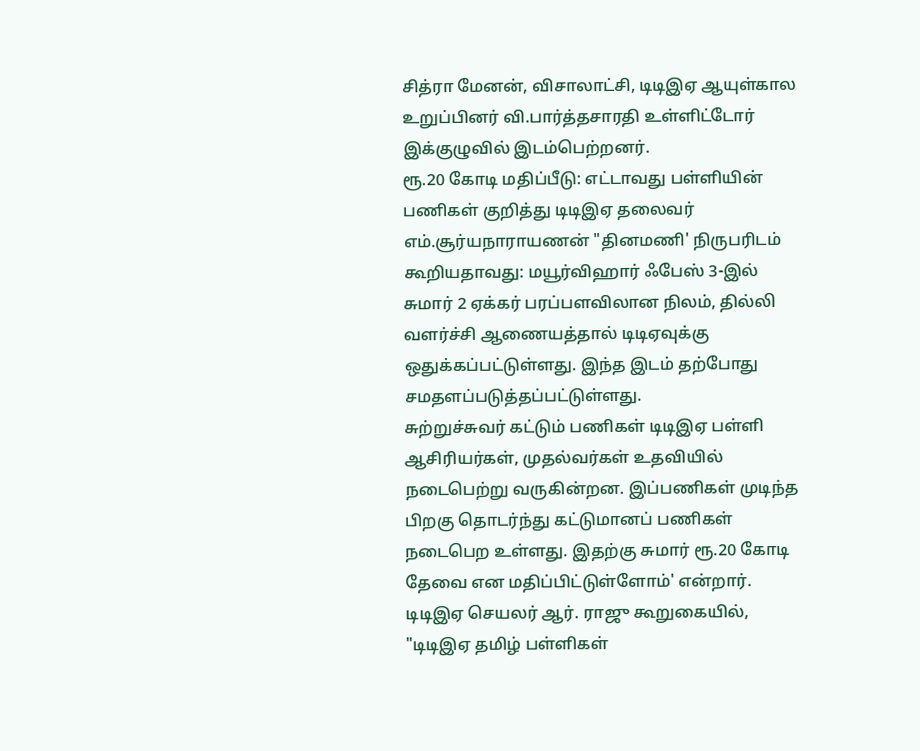சித்ரா மேனன், விசாலாட்சி, டிடிஇஏ ஆயுள்கால உறுப்பினர் வி.பார்த்தசாரதி உள்ளிட்டோர் இக்குழுவில் இடம்பெற்றனர்.
ரூ.20 கோடி மதிப்பீடு: எட்டாவது பள்ளியின் பணிகள் குறித்து டிடிஇஏ தலைவர் எம்.சூர்யநாராயணன் "தினமணி' நிருபரிடம் கூறியதாவது: மயூர்விஹார் ஃபேஸ் 3-இல் சுமார் 2 ஏக்கர் பரப்பளவிலான நிலம், தில்லி வளர்ச்சி ஆணையத்தால் டிடிஏவுக்கு ஒதுக்கப்பட்டுள்ளது. இந்த இடம் தற்போது சமதளப்படுத்தப்பட்டுள்ளது.
சுற்றுச்சுவர் கட்டும் பணிகள் டிடிஇஏ பள்ளி ஆசிரியர்கள், முதல்வர்கள் உதவியில் நடைபெற்று வருகின்றன. இப்பணிகள் முடிந்த பிறகு தொடர்ந்து கட்டுமானப் பணிகள் நடைபெற உள்ளது. இதற்கு சுமார் ரூ.20 கோடி தேவை என மதிப்பிட்டுள்ளோம்' என்றார்.
டிடிஇஏ செயலர் ஆர். ராஜு கூறுகையில், "டிடிஇஏ தமிழ் பள்ளிகள்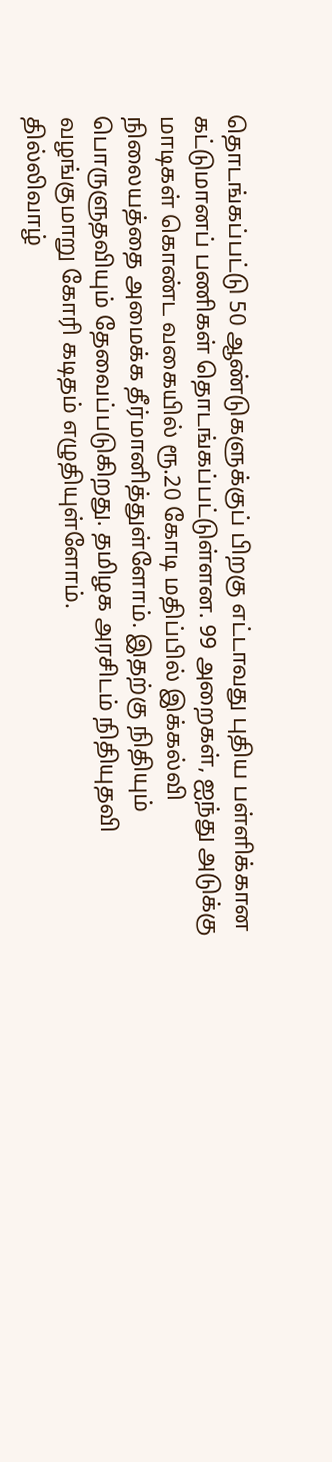தொடங்கப்பட்டு 50 ஆண்டுகளுக்குப் பிறகு எட்டாவது புதிய பள்ளிக்கான கட்டுமானப் பணிகள் தொடங்கப்பட்டுள்ளன. 99 அறைகள், ஐந்து அடுக்கு மாடிகள் கொண்ட வகையில் ரூ.20 கோடி மதிப்பில் இக்கல்வி நிலையத்தை அமைக்க தீர்மானித்துள்ளோம். இதற்கு நிதியும் பொருளுதவியும் தேவைப்படுகிறது. தமிழக அரசிடம் நிதியுதவி வழங்குமாறு கோரி கடிதம் எழுதியுள்ளோம்.
தில்லிவாழ்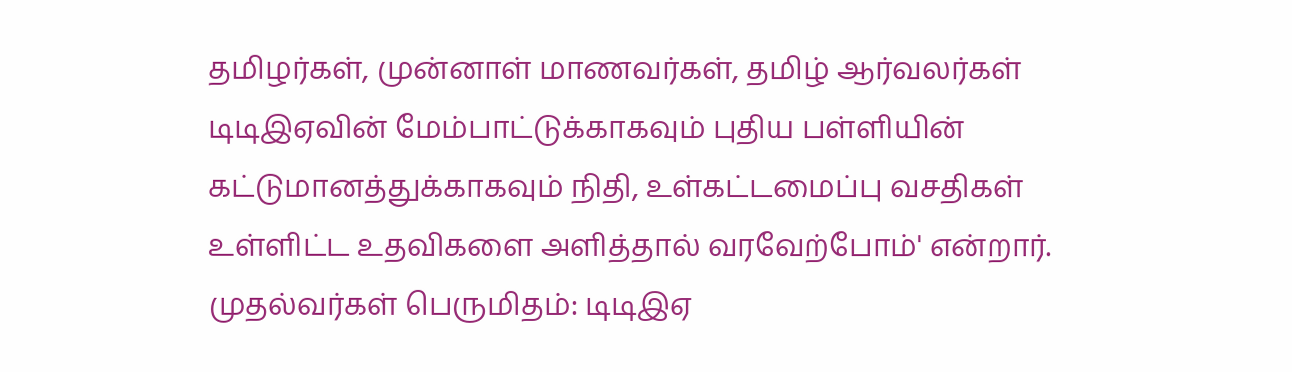தமிழர்கள், முன்னாள் மாணவர்கள், தமிழ் ஆர்வலர்கள் டிடிஇஏவின் மேம்பாட்டுக்காகவும் புதிய பள்ளியின் கட்டுமானத்துக்காகவும் நிதி, உள்கட்டமைப்பு வசதிகள் உள்ளிட்ட உதவிகளை அளித்தால் வரவேற்போம்' என்றார்.
முதல்வர்கள் பெருமிதம்: டிடிஇஏ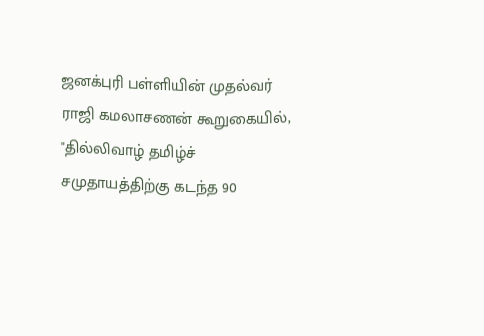ஜனக்புரி பள்ளியின் முதல்வர் ராஜி கமலாசணன் கூறுகையில், "தில்லிவாழ் தமிழ்ச் சமுதாயத்திற்கு கடந்த 90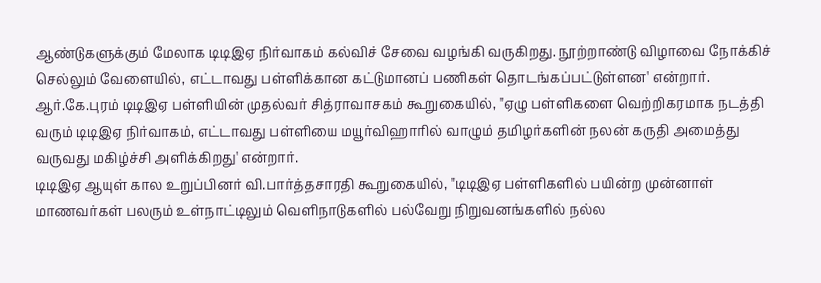ஆண்டுகளுக்கும் மேலாக டிடிஇஏ நிர்வாகம் கல்விச் சேவை வழங்கி வருகிறது. நூற்றாண்டு விழாவை நோக்கிச் செல்லும் வேளையில், எட்டாவது பள்ளிக்கான கட்டுமானப் பணிகள் தொடங்கப்பட்டுள்ளன' என்றார்.
ஆர்.கே.புரம் டிடிஇஏ பள்ளியின் முதல்வர் சித்ராவாசகம் கூறுகையில், "ஏழு பள்ளிகளை வெற்றிகரமாக நடத்தி வரும் டிடிஇஏ நிர்வாகம், எட்டாவது பள்ளியை மயூர்விஹாரில் வாழும் தமிழர்களின் நலன் கருதி அமைத்து வருவது மகிழ்ச்சி அளிக்கிறது' என்றார்.
டிடிஇஏ ஆயுள் கால உறுப்பினர் வி.பார்த்தசாரதி கூறுகையில், "டிடிஇஏ பள்ளிகளில் பயின்ற முன்னாள் மாணவர்கள் பலரும் உள்நாட்டிலும் வெளிநாடுகளில் பல்வேறு நிறுவனங்களில் நல்ல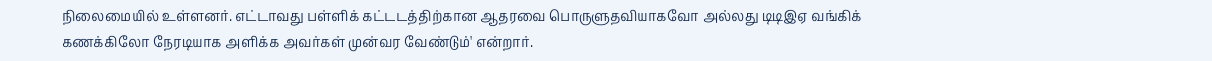நிலைமையில் உள்ளனர். எட்டாவது பள்ளிக் கட்டடத்திற்கான ஆதரவை பொருளுதவியாகவோ அல்லது டிடிஇஏ வங்கிக் கணக்கிலோ நேரடியாக அளிக்க அவர்கள் முன்வர வேண்டும்' என்றார்.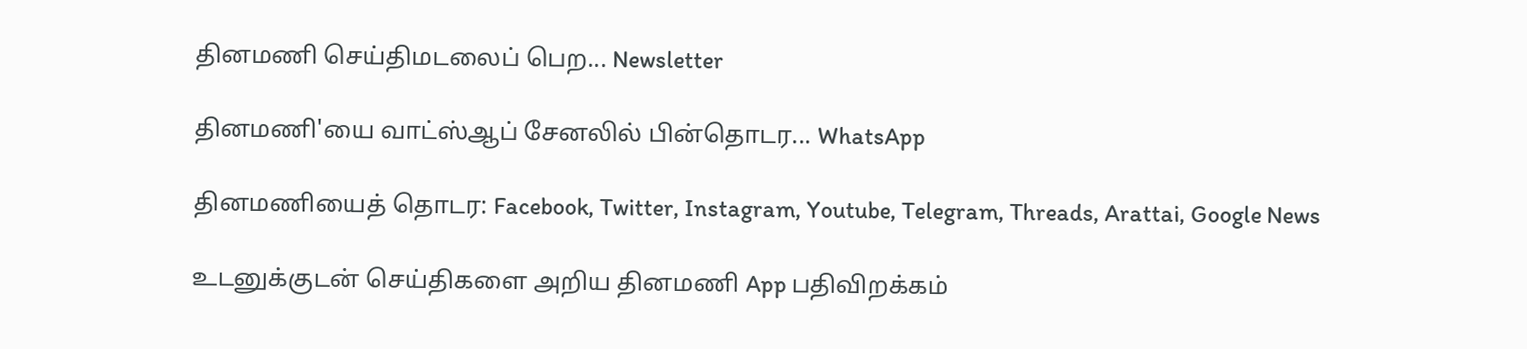தினமணி செய்திமடலைப் பெற... Newsletter

தினமணி'யை வாட்ஸ்ஆப் சேனலில் பின்தொடர... WhatsApp

தினமணியைத் தொடர: Facebook, Twitter, Instagram, Youtube, Telegram, Threads, Arattai, Google News

உடனுக்குடன் செய்திகளை அறிய தினமணி App பதிவிறக்கம்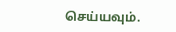செய்யவும்.